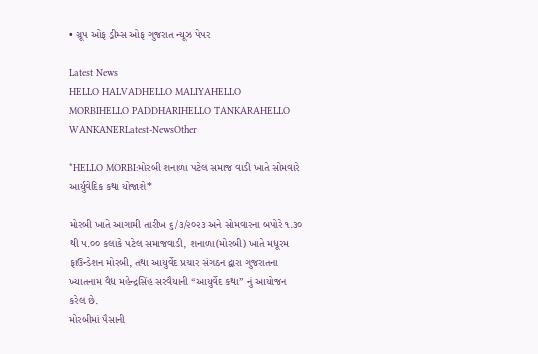• ગ્રૂપ ઓફ ડ્રીમ્સ ઓફ ગુજરાત ન્યૂઝ પેપર

Latest News
HELLO HALVADHELLO MALIYAHELLO MORBIHELLO PADDHARIHELLO TANKARAHELLO WANKANERLatest-NewsOther

*HELLO MORBI:મોરબી શનાળા પટેલ સમાજ વાડી ખાતે સોમવારે આર્યુવેદિક કથા યોજાશે*

મોરબી ખાતે આગામી તારીખ ૬/૩/૨૦૨૩ અને સોમવારના બપોરે ૧.૩૦ થી ૫.૦૦ કલાકે પટેલ સમાજવાડી, શનાળા(મોરબી) ખાતે મધૂરમ ફાઉન્ડેશન મોરબી, તથા આયુર્વેદ પ્રચાર સંગઠન દ્વારા ગુજરાતના ખ્યાતનામ વૈદ્ય મહેન્દ્રસિંહ સરવૈયાની “આયુર્વેદ કથા” નું આયોજન કરેલ છે.
મોરબીમાં પૈસાની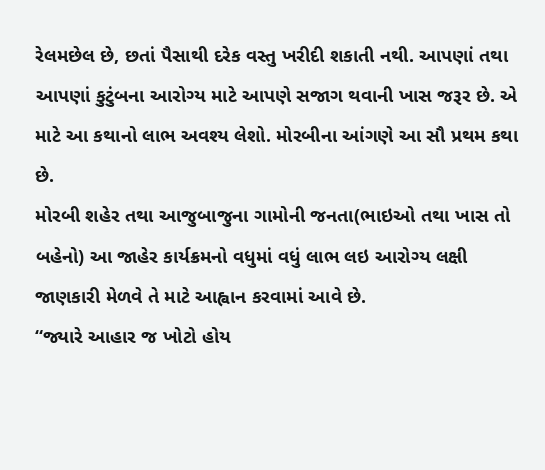રેલમછેલ છે, છતાં પૈસાથી દરેક વસ્તુ ખરીદી શકાતી નથી. આપણાં તથા આપણાં કુટુંબના આરોગ્ય માટે આપણે સજાગ થવાની ખાસ જરૂર છે. એ માટે આ કથાનો લાભ અવશ્ય લેશો. મોરબીના આંગણે આ સૌ પ્રથમ કથા છે.
મોરબી શહેર તથા આજુબાજુના ગામોની જનતા(ભાઇઓ તથા ખાસ તો બહેનો) આ જાહેર કાર્યક્રમનો વધુમાં વધું લાભ લઇ આરોગ્ય લક્ષી જાણકારી મેળવે તે માટે આહ્વાન કરવામાં આવે છે.
“જ્યારે આહાર જ ખોટો હોય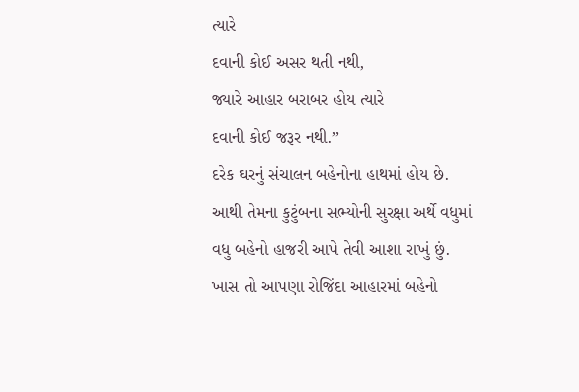ત્યારે
દવાની કોઈ અસર થતી નથી,
જ્યારે આહાર બરાબર હોય ત્યારે
દવાની કોઈ જરૂર નથી.”
દરેક ઘરનું સંચાલન બહેનોના હાથમાં હોય છે. આથી તેમના કુટુંબના સભ્યોની સુરક્ષા અર્થે વધુમાં વધુ બહેનો હાજરી આપે તેવી આશા રાખું છું. ખાસ તો આપણા રોજિંદા આહારમાં બહેનો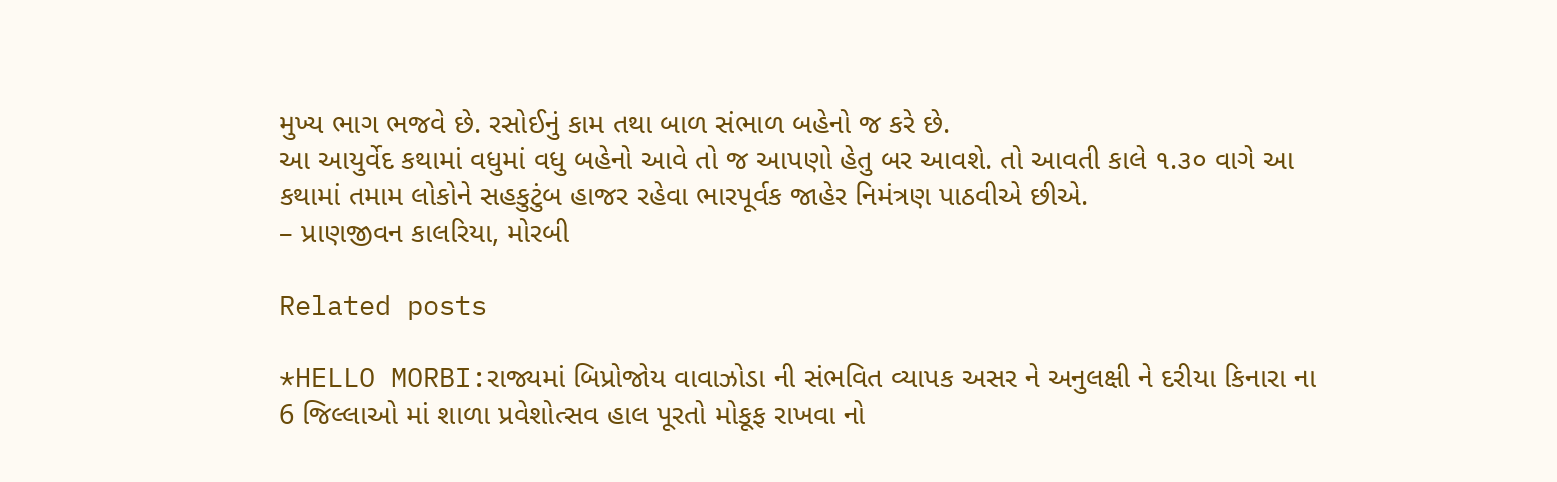મુખ્ય ભાગ ભજવે છે. રસોઈનું કામ તથા બાળ સંભાળ બહેનો જ કરે છે.
આ આયુર્વેદ કથામાં વધુમાં વધુ બહેનો આવે તો જ આપણો હેતુ બર આવશે. તો આવતી કાલે ૧.૩૦ વાગે આ કથામાં તમામ લોકોને સહકુટુંબ હાજર રહેવા ભારપૂર્વક જાહેર નિમંત્રણ પાઠવીએ છીએ.
– પ્રાણજીવન કાલરિયા, મોરબી

Related posts

*HELLO MORBI:રાજ્યમાં બિપ્રોજોય વાવાઝોડા ની સંભવિત વ્યાપક અસર ને અનુલક્ષી ને દરીયા કિનારા ના 6 જિલ્લાઓ માં શાળા પ્રવેશોત્સવ હાલ પૂરતો મોકૂફ રાખવા નો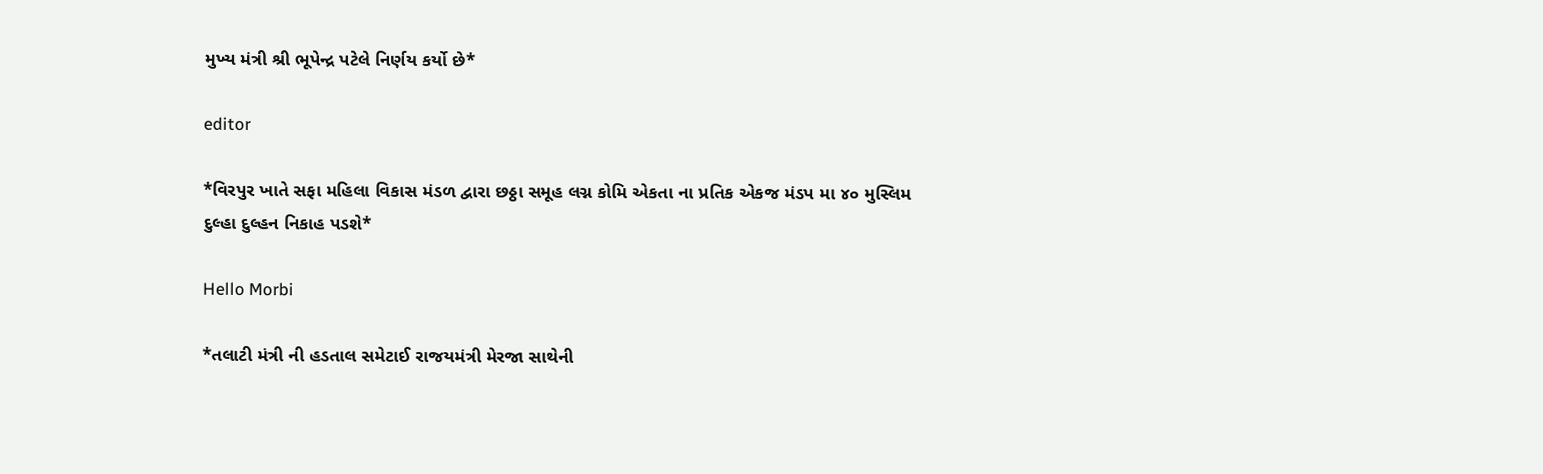મુખ્ય મંત્રી શ્રી ભૂપેન્દ્ર પટેલે નિર્ણય કર્યો છે*

editor

*વિરપુર ખાતે સફા મહિલા વિકાસ મંડળ દ્વારા છઠ્ઠા સમૂહ લગ્ન કોમિ એકતા ના પ્રતિક એકજ મંડપ મા ૪૦ મુસ્લિમ દુલ્હા દુલ્હન નિકાહ પડશે*

Hello Morbi

*તલાટી મંત્રી ની હડતાલ સમેટાઈ રાજયમંત્રી મેરજા સાથેની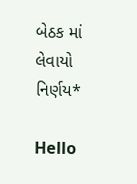બેઠક માં લેવાયો નિર્ણય*

Hello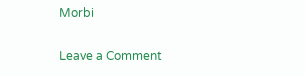Morbi

Leave a Comment